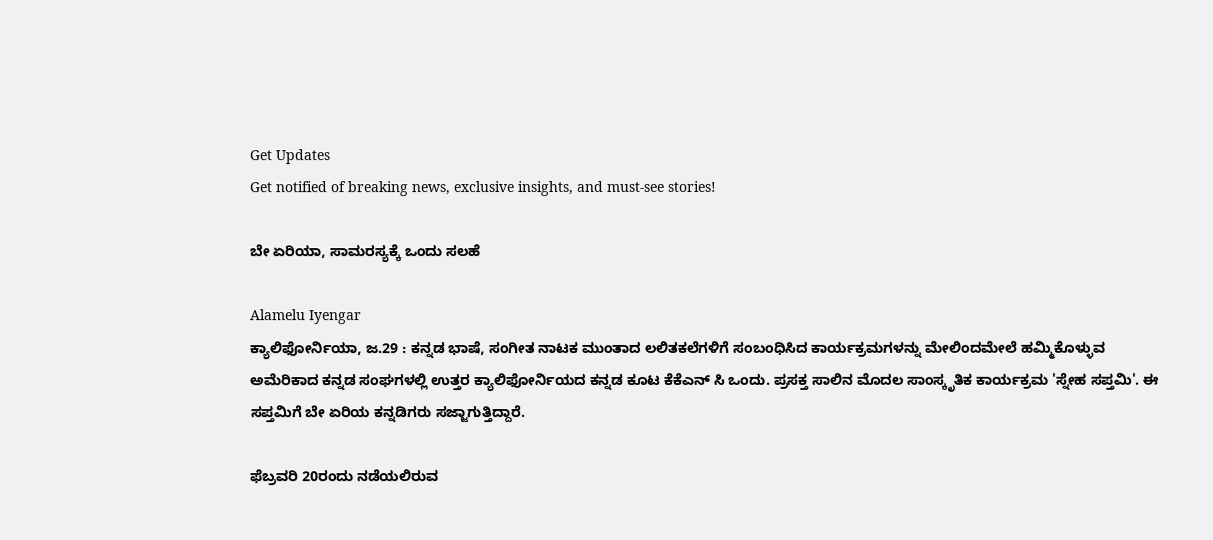Get Updates
Get notified of breaking news, exclusive insights, and must-see stories!

ಬೇ ಏರಿಯಾ, ಸಾಮರಸ್ಯಕ್ಕೆ ಒಂದು ಸಲಹೆ

Alamelu Iyengar
ಕ್ಯಾಲಿಫೋರ್ನಿಯಾ, ಜ.29 : ಕನ್ನಡ ಭಾಷೆ, ಸಂಗೀತ ನಾಟಕ ಮುಂತಾದ ಲಲಿತಕಲೆಗಳಿಗೆ ಸಂಬಂಧಿಸಿದ ಕಾರ್ಯಕ್ರಮಗಳನ್ನು ಮೇಲಿಂದಮೇಲೆ ಹಮ್ಮಿಕೊಳ್ಳುವ ಅಮೆರಿಕಾದ ಕನ್ನಡ ಸಂಘಗಳಲ್ಲಿ ಉತ್ತರ ಕ್ಯಾಲಿಫೋರ್ನಿಯದ ಕನ್ನಡ ಕೂಟ ಕೆಕೆಎನ್ ಸಿ ಒಂದು. ಪ್ರಸಕ್ತ ಸಾಲಿನ ಮೊದಲ ಸಾಂಸ್ಕೃತಿಕ ಕಾರ್ಯಕ್ರಮ 'ಸ್ನೇಹ ಸಪ್ತಮಿ'. ಈ ಸಪ್ತಮಿಗೆ ಬೇ ಏರಿಯ ಕನ್ನಡಿಗರು ಸಜ್ಜಾಗುತ್ತಿದ್ದಾರೆ.

ಫೆಬ್ರವರಿ 20ರಂದು ನಡೆಯಲಿರುವ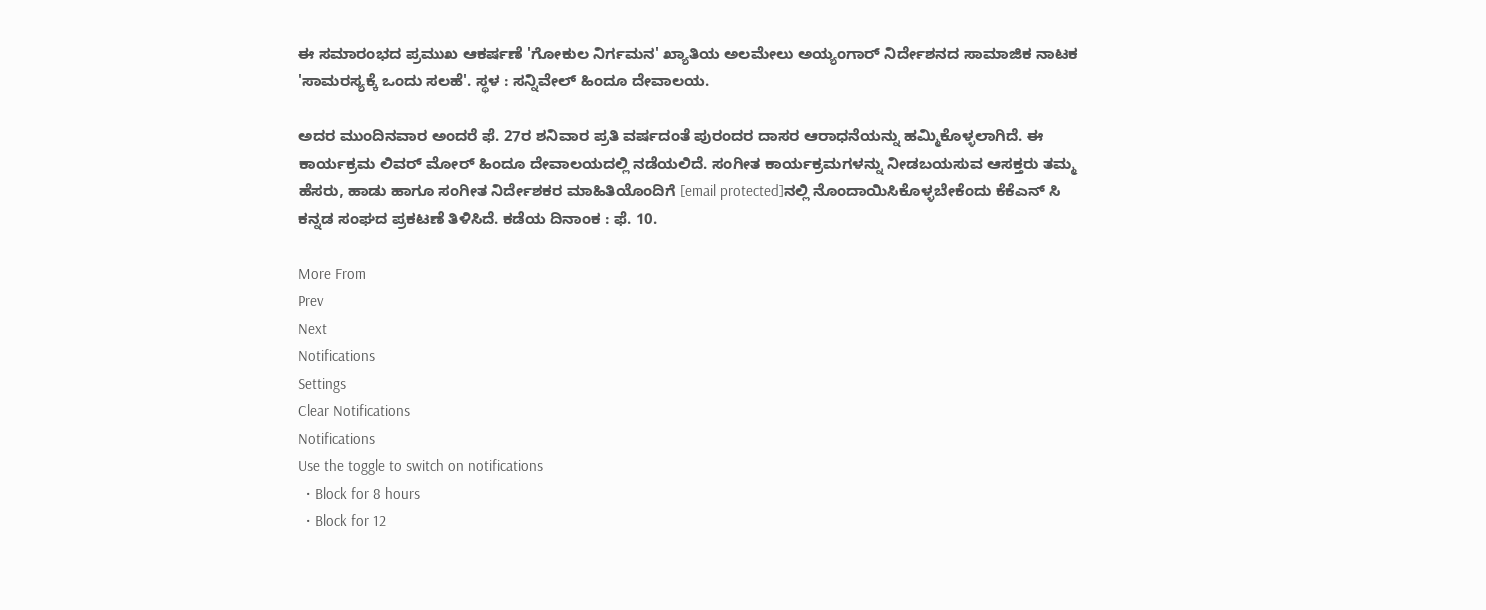ಈ ಸಮಾರಂಭದ ಪ್ರಮುಖ ಆಕರ್ಷಣೆ 'ಗೋಕುಲ ನಿರ್ಗಮನ' ಖ್ಯಾತಿಯ ಅಲಮೇಲು ಅಯ್ಯಂಗಾರ್ ನಿರ್ದೇಶನದ ಸಾಮಾಜಿಕ ನಾಟಕ 'ಸಾಮರಸ್ಯಕ್ಕೆ ಒಂದು ಸಲಹೆ'. ಸ್ಥಳ : ಸನ್ನಿವೇಲ್ ಹಿಂದೂ ದೇವಾಲಯ.

ಅದರ ಮುಂದಿನವಾರ ಅಂದರೆ ಫೆ. 27ರ ಶನಿವಾರ ಪ್ರತಿ ವರ್ಷದಂತೆ ಪುರಂದರ ದಾಸರ ಆರಾಧನೆಯನ್ನು ಹಮ್ಮಿಕೊಳ್ಳಲಾಗಿದೆ. ಈ ಕಾರ್ಯಕ್ರಮ ಲಿವರ್ ಮೋರ್ ಹಿಂದೂ ದೇವಾಲಯದಲ್ಲಿ ನಡೆಯಲಿದೆ. ಸಂಗೀತ ಕಾರ್ಯಕ್ರಮಗಳನ್ನು ನೀಡಬಯಸುವ ಆಸಕ್ತರು ತಮ್ಮ ಹೆಸರು, ಹಾಡು ಹಾಗೂ ಸಂಗೀತ ನಿರ್ದೇಶಕರ ಮಾಹಿತಿಯೊಂದಿಗೆ [email protected]ನಲ್ಲಿ ನೊಂದಾಯಿಸಿಕೊಳ್ಳಬೇಕೆಂದು ಕೆಕೆಎನ್ ಸಿ ಕನ್ನಡ ಸಂಘದ ಪ್ರಕಟಣೆ ತಿಳಿಸಿದೆ. ಕಡೆಯ ದಿನಾಂಕ : ಫೆ. 10.

More From
Prev
Next
Notifications
Settings
Clear Notifications
Notifications
Use the toggle to switch on notifications
  • Block for 8 hours
  • Block for 12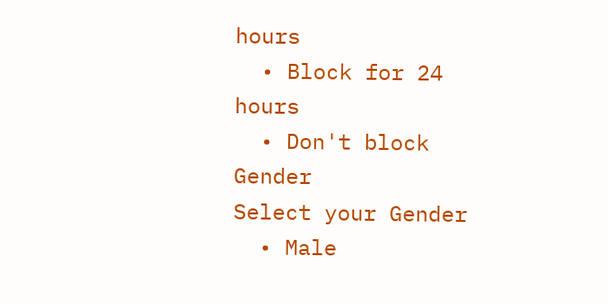hours
  • Block for 24 hours
  • Don't block
Gender
Select your Gender
  • Male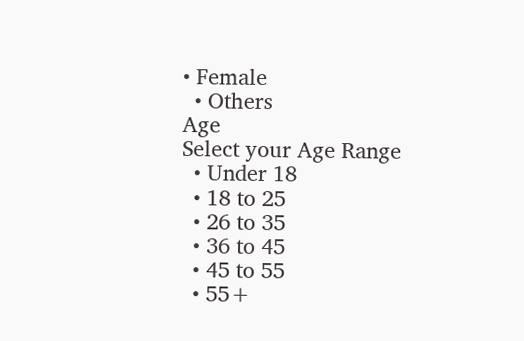• Female
  • Others
Age
Select your Age Range
  • Under 18
  • 18 to 25
  • 26 to 35
  • 36 to 45
  • 45 to 55
  • 55+